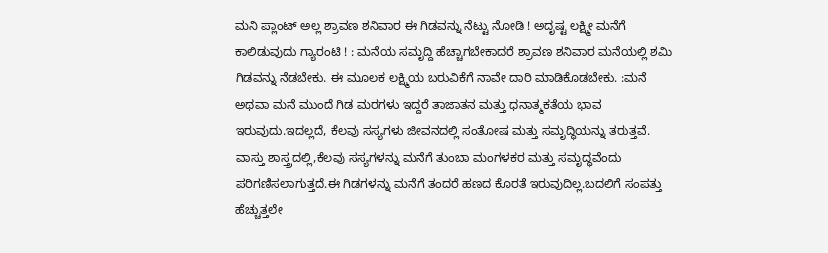ಮನಿ ಪ್ಲಾಂಟ್ ಅಲ್ಲ ಶ್ರಾವಣ ಶನಿವಾರ ಈ ಗಿಡವನ್ನು ನೆಟ್ಟು ನೋಡಿ ! ಅದೃಷ್ಟ ಲಕ್ಷ್ಮೀ ಮನೆಗೆ ಕಾಲಿಡುವುದು ಗ್ಯಾರಂಟಿ ! : ಮನೆಯ ಸಮೃದ್ದಿ ಹೆಚ್ಚಾಗಬೇಕಾದರೆ ಶ್ರಾವಣ ಶನಿವಾರ ಮನೆಯಲ್ಲಿ ಶಮಿ ಗಿಡವನ್ನು ನೆಡಬೇಕು. ಈ ಮೂಲಕ ಲಕ್ಷ್ಮಿಯ ಬರುವಿಕೆಗೆ ನಾವೇ ದಾರಿ ಮಾಡಿಕೊಡಬೇಕು. :ಮನೆ ಅಥವಾ ಮನೆ ಮುಂದೆ ಗಿಡ ಮರಗಳು ಇದ್ದರೆ ತಾಜಾತನ ಮತ್ತು ಧನಾತ್ಮಕತೆಯ ಭಾವ ಇರುವುದು.ಇದಲ್ಲದೆ, ಕೆಲವು ಸಸ್ಯಗಳು ಜೀವನದಲ್ಲಿ ಸಂತೋಷ ಮತ್ತು ಸಮೃದ್ಧಿಯನ್ನು ತರುತ್ತವೆ. ವಾಸ್ತು ಶಾಸ್ತ್ರದಲ್ಲಿ,ಕೆಲವು ಸಸ್ಯಗಳನ್ನು ಮನೆಗೆ ತುಂಬಾ ಮಂಗಳಕರ ಮತ್ತು ಸಮೃದ್ಧವೆಂದು ಪರಿಗಣಿಸಲಾಗುತ್ತದೆ.ಈ ಗಿಡಗಳನ್ನು ಮನೆಗೆ ತಂದರೆ ಹಣದ ಕೊರತೆ ಇರುವುದಿಲ್ಲ.ಬದಲಿಗೆ ಸಂಪತ್ತು ಹೆಚ್ಚುತ್ತಲೇ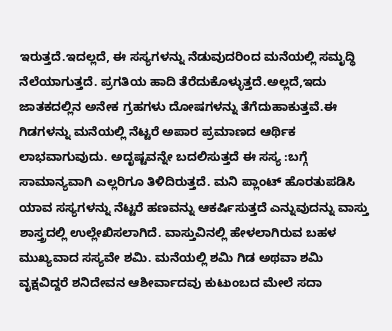ಇರುತ್ತದೆ.ಇದಲ್ಲದೆ, ಈ ಸಸ್ಯಗಳನ್ನು ನೆಡುವುದರಿಂದ ಮನೆಯಲ್ಲಿ ಸಮೃದ್ಧಿ ನೆಲೆಯಾಗುತ್ತದೆ. ಪ್ರಗತಿಯ ಹಾದಿ ತೆರೆದುಕೊಳ್ಳುತ್ತದೆ.ಅಲ್ಲದೆ,ಇದು ಜಾತಕದಲ್ಲಿನ ಅನೇಕ ಗ್ರಹಗಳು ದೋಷಗಳನ್ನು ತೆಗೆದುಹಾಕುತ್ತವೆ.ಈ ಗಿಡಗಳನ್ನು ಮನೆಯಲ್ಲಿ ನೆಟ್ಟರೆ ಅಪಾರ ಪ್ರಮಾಣದ ಆರ್ಥಿಕ ಲಾಭವಾಗುವುದು. ಅದೃಷ್ಟವನ್ನೇ ಬದಲಿಸುತ್ತದೆ ಈ ಸಸ್ಯ :ಬಗ್ಗೆ ಸಾಮಾನ್ಯವಾಗಿ ಎಲ್ಲರಿಗೂ ತಿಳಿದಿರುತ್ತದೆ. ಮನಿ ಪ್ಲಾಂಟ್ ಹೊರತುಪಡಿಸಿ ಯಾವ ಸಸ್ಯಗಳನ್ನು ನೆಟ್ಟರೆ ಹಣವನ್ನು ಆಕರ್ಷಿಸುತ್ತದೆ ಎನ್ನುವುದನ್ನು ವಾಸ್ತು ಶಾಸ್ತ್ರದಲ್ಲಿ ಉಲ್ಲೇಖಿಸಲಾಗಿದೆ. ವಾಸ್ತುವಿನಲ್ಲಿ ಹೇಳಲಾಗಿರುವ ಬಹಳ ಮುಖ್ಯವಾದ ಸಸ್ಯವೇ ಶಮಿ. ಮನೆಯಲ್ಲಿ ಶಮಿ ಗಿಡ ಅಥವಾ ಶಮಿ ವೃಕ್ಷವಿದ್ದರೆ ಶನಿದೇವನ ಆಶೀರ್ವಾದವು ಕುಟುಂಬದ ಮೇಲೆ ಸದಾ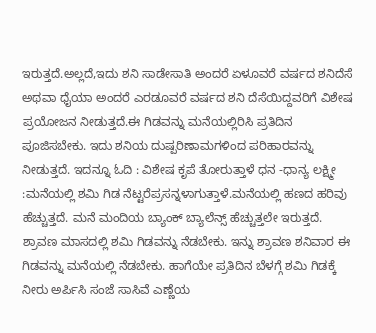ಇರುತ್ತದೆ.ಅಲ್ಲದೆ,ಇದು ಶನಿ ಸಾಡೇಸಾತಿ ಅಂದರೆ ಏಳೂವರೆ ವರ್ಷದ ಶನಿದೆಸೆ ಅಥವಾ ಧೈಯಾ ಅಂದರೆ ಎರಡೂವರೆ ವರ್ಷದ ಶನಿ ದೆಸೆಯಿದ್ದವರಿಗೆ ವಿಶೇಷ ಪ್ರಯೋಜನ ನೀಡುತ್ತದೆ.ಈ ಗಿಡವನ್ನು ಮನೆಯಲ್ಲಿರಿಸಿ ಪ್ರತಿದಿನ ಪೂಜಿಸಬೇಕು. ಇದು ಶನಿಯ ದುಷ್ಪರಿಣಾಮಗಳಿಂದ ಪರಿಹಾರವನ್ನು ನೀಡುತ್ತದೆ. ಇದನ್ನೂ ಓದಿ : ವಿಶೇಷ ಕೃಪೆ ತೋರುತ್ತಾಳೆ ಧನ -ಧಾನ್ಯ ಲಕ್ಷ್ಮೀ :ಮನೆಯಲ್ಲಿ ಶಮಿ ಗಿಡ ನೆಟ್ಟರೆಪ್ರಸನ್ನಳಾಗುತ್ತಾಳೆ.ಮನೆಯಲ್ಲಿ ಹಣದ ಹರಿವು ಹೆಚ್ಚುತ್ತದೆ. ಮನೆ ಮಂದಿಯ ಬ್ಯಾಂಕ್ ಬ್ಯಾಲೆನ್ಸ್ ಹೆಚ್ಚುತ್ತಲೇ ಇರುತ್ತದೆ. ಶ್ರಾವಣ ಮಾಸದಲ್ಲಿ ಶಮಿ ಗಿಡವನ್ನು ನೆಡಬೇಕು. ಇನ್ನು ಶ್ರಾವಣ ಶನಿವಾರ ಈ ಗಿಡವನ್ನು ಮನೆಯಲ್ಲಿ ನೆಡಬೇಕು. ಹಾಗೆಯೇ ಪ್ರತಿದಿನ ಬೆಳಗ್ಗೆ ಶಮಿ ಗಿಡಕ್ಕೆ ನೀರು ಅರ್ಪಿಸಿ ಸಂಜೆ ಸಾಸಿವೆ ಎಣ್ಣೆಯ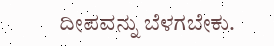ದೀಪವನ್ನು ಬೆಳಗಬೇಕು.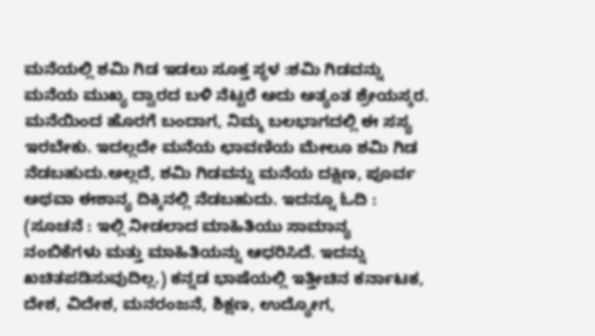ಮನೆಯಲ್ಲಿ ಶಮಿ ಗಿಡ ಇಡಲು ಸೂಕ್ತ ಸ್ಥಳ :ಶಮಿ ಗಿಡವನ್ನು ಮನೆಯ ಮುಖ್ಯ ದ್ವಾರದ ಬಳಿ ನೆಟ್ಟರೆ ಅದು ಅತ್ಯಂತ ಶ್ರೇಯಸ್ಕರ. ಮನೆಯಿಂದ ಹೊರಗೆ ಬಂದಾಗ, ನಿಮ್ಮ ಬಲಭಾಗದಲ್ಲಿ ಈ ಸಸ್ಯ ಇರಬೇಕು. ಇದಲ್ಲದೇ ಮನೆಯ ಛಾವಣಿಯ ಮೇಲೂ ಶಮಿ ಗಿಡ ನೆಡಬಹುದು.ಅಲ್ಲದೆ, ಶಮಿ ಗಿಡವನ್ನು ಮನೆಯ ದಕ್ಷಿಣ, ಪೂರ್ವ ಅಥವಾ ಈಶಾನ್ಯ ದಿಕ್ಕಿನಲ್ಲಿ ನೆಡಬಹುದು. ಇದನ್ನೂ ಓದಿ : (ಸೂಚನೆ : ಇಲ್ಲಿ ನೀಡಲಾದ ಮಾಹಿತಿಯು ಸಾಮಾನ್ಯ ನಂಬಿಕೆಗಳು ಮತ್ತು ಮಾಹಿತಿಯನ್ನು ಆಧರಿಸಿದೆ. ಇದನ್ನು ಖಚಿತಪಡಿಸುವುದಿಲ್ಲ.) ಕನ್ನಡ ಭಾಷೆಯಲ್ಲಿ ಇತ್ತೀಚಿನ ಕರ್ನಾಟಕ, ದೇಶ, ವಿದೇಶ, ಮನರಂಜನೆ, ಶಿಕ್ಷಣ, ಉದ್ಯೋಗ,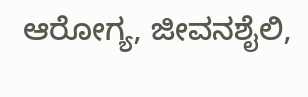ಆರೋಗ್ಯ, ಜೀವನಶೈಲಿ,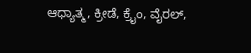ಆಧ್ಯಾತ್ಮ, ಕ್ರೀಡೆ, ಕ್ರೈಂ, ವೈರಲ್,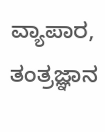ವ್ಯಾಪಾರ, ತಂತ್ರಜ್ಞಾನ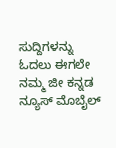ಸುದ್ದಿಗಳನ್ನು ಓದಲು ಈಗಲೇ ನಮ್ಮ ಜೀ ಕನ್ನಡ ನ್ಯೂಸ್ ಮೊಬೈಲ್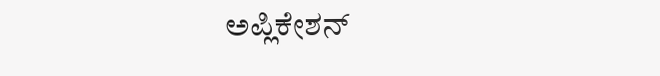ಅಪ್ಲಿಕೇಶನ್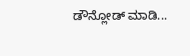ಡೌನ್ಲೋಡ್ ಮಾಡಿ...